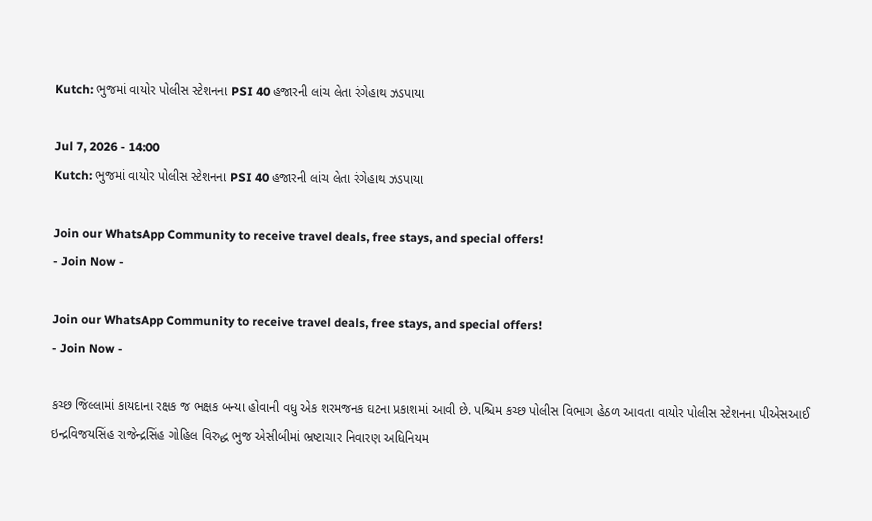Kutch: ભુજમાં વાયોર પોલીસ સ્ટેશનના PSI 40 હજારની લાંચ લેતા રંગેહાથ ઝડપાયા

Jul 7, 2026 - 14:00
Kutch: ભુજમાં વાયોર પોલીસ સ્ટેશનના PSI 40 હજારની લાંચ લેતા રંગેહાથ ઝડપાયા

Join our WhatsApp Community to receive travel deals, free stays, and special offers!
- Join Now -

Join our WhatsApp Community to receive travel deals, free stays, and special offers!
- Join Now -

કચ્છ જિલ્લામાં કાયદાના રક્ષક જ ભક્ષક બન્યા હોવાની વધુ એક શરમજનક ઘટના પ્રકાશમાં આવી છે. પશ્ચિમ કચ્છ પોલીસ વિભાગ હેઠળ આવતા વાયોર પોલીસ સ્ટેશનના પીએસઆઈ ઇન્દ્રવિજયસિંહ રાજેન્દ્રસિંહ ગોહિલ વિરુદ્ધ ભુજ એસીબીમાં ભ્રષ્ટાચાર નિવારણ અધિનિયમ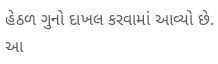હેઠળ ગુનો દાખલ કરવામાં આવ્યો છે. આ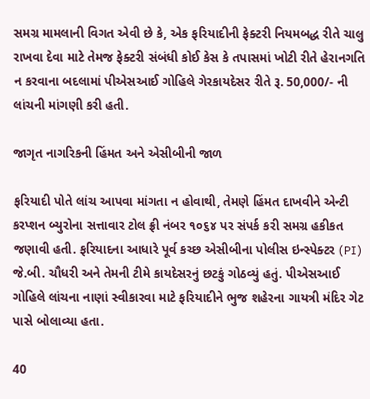સમગ્ર મામલાની વિગત એવી છે કે, એક ફરિયાદીની ફેક્ટરી નિયમબદ્ધ રીતે ચાલુ રાખવા દેવા માટે તેમજ ફેક્ટરી સંબંધી કોઈ કેસ કે તપાસમાં ખોટી રીતે હેરાનગતિ ન કરવાના બદલામાં પીએસઆઈ ગોહિલે ગેરકાયદેસર રીતે રૂ. 50,000/- ની લાંચની માંગણી કરી હતી.

જાગૃત નાગરિકની હિંમત અને એસીબીની જાળ

ફરિયાદી પોતે લાંચ આપવા માંગતા ન હોવાથી, તેમણે હિંમત દાખવીને એન્ટી કરપ્શન બ્યુરોના સત્તાવાર ટોલ ફ્રી નંબર ૧૦૬૪ પર સંપર્ક કરી સમગ્ર હકીકત જણાવી હતી. ફરિયાદના આધારે પૂર્વ કચ્છ એસીબીના પોલીસ ઇન્સ્પેક્ટર (PI) જે.બી. ચૌધરી અને તેમની ટીમે કાયદેસરનું છટકું ગોઠવ્યું હતું. પીએસઆઈ ગોહિલે લાંચના નાણાં સ્વીકારવા માટે ફરિયાદીને ભુજ શહેરના ગાયત્રી મંદિર ગેટ પાસે બોલાવ્યા હતા.

40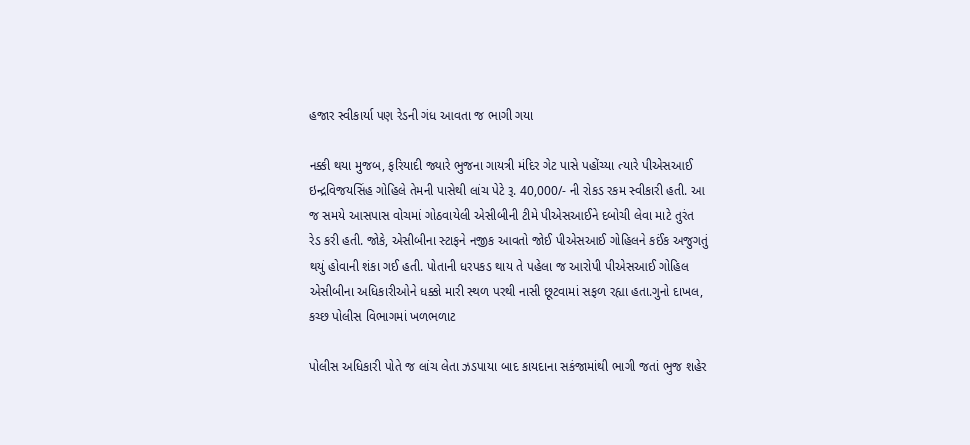હજાર સ્વીકાર્યા પણ રેડની ગંધ આવતા જ ભાગી ગયા

નક્કી થયા મુજબ, ફરિયાદી જ્યારે ભુજના ગાયત્રી મંદિર ગેટ પાસે પહોંચ્યા ત્યારે પીએસઆઈ ઇન્દ્રવિજયસિંહ ગોહિલે તેમની પાસેથી લાંચ પેટે રૂ. 40,000/- ની રોકડ રકમ સ્વીકારી હતી. આ જ સમયે આસપાસ વોચમાં ગોઠવાયેલી એસીબીની ટીમે પીએસઆઈને દબોચી લેવા માટે તુરંત રેડ કરી હતી. જોકે, એસીબીના સ્ટાફને નજીક આવતો જોઈ પીએસઆઈ ગોહિલને કઈંક અજુગતું થયું હોવાની શંકા ગઈ હતી. પોતાની ધરપકડ થાય તે પહેલા જ આરોપી પીએસઆઈ ગોહિલ એસીબીના અધિકારીઓને ધક્કો મારી સ્થળ પરથી નાસી છૂટવામાં સફળ રહ્યા હતા.ગુનો દાખલ, કચ્છ પોલીસ વિભાગમાં ખળભળાટ

પોલીસ અધિકારી પોતે જ લાંચ લેતા ઝડપાયા બાદ કાયદાના સકંજામાંથી ભાગી જતાં ભુજ શહેર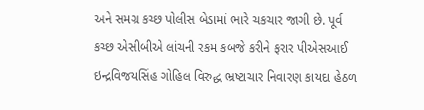અને સમગ્ર કચ્છ પોલીસ બેડામાં ભારે ચકચાર જાગી છે. પૂર્વ કચ્છ એસીબીએ લાંચની રકમ કબજે કરીને ફરાર પીએસઆઈ ઇન્દ્રવિજયસિંહ ગોહિલ વિરુદ્ધ ભ્રષ્ટાચાર નિવારણ કાયદા હેઠળ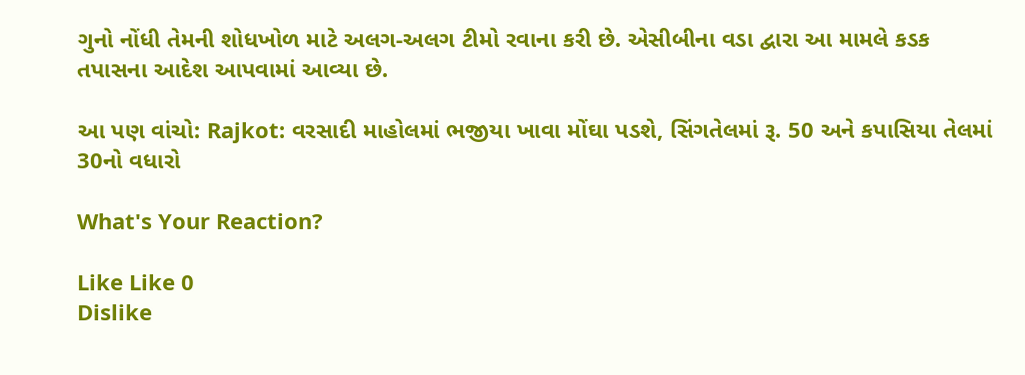ગુનો નોંધી તેમની શોધખોળ માટે અલગ-અલગ ટીમો રવાના કરી છે. એસીબીના વડા દ્વારા આ મામલે કડક તપાસના આદેશ આપવામાં આવ્યા છે.

આ પણ વાંચો: Rajkot: વરસાદી માહોલમાં ભજીયા ખાવા મોંઘા પડશે, સિંગતેલમાં રૂ. 50 અને કપાસિયા તેલમાં 30નો વધારો

What's Your Reaction?

Like Like 0
Dislike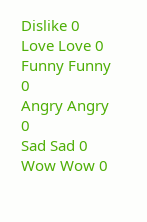Dislike 0
Love Love 0
Funny Funny 0
Angry Angry 0
Sad Sad 0
Wow Wow 0